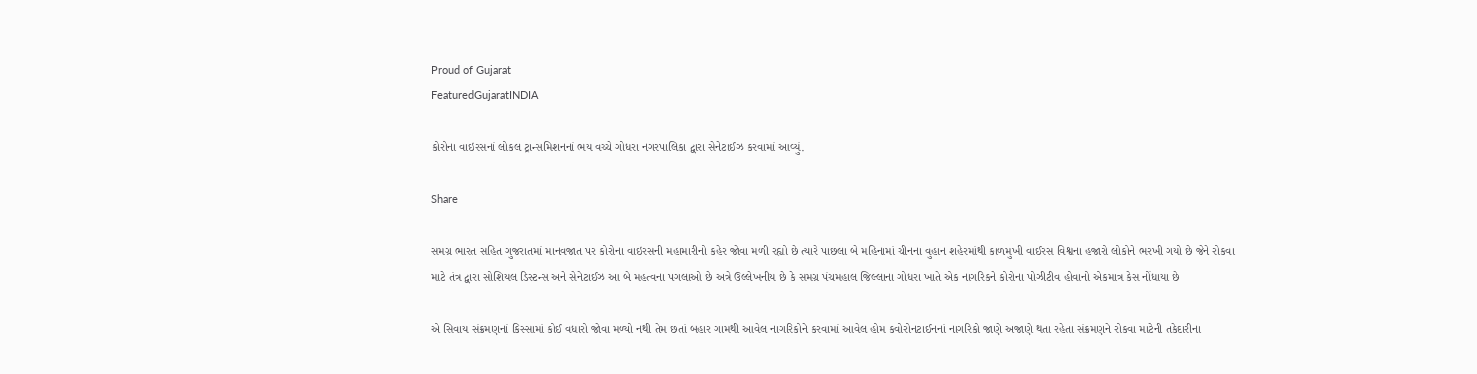Proud of Gujarat
FeaturedGujaratINDIA

કોરોના વાઇરસનાં લોકલ ટ્રાન્સમિશનનાં ભય વચ્ચે ગોધરા નગરપાલિકા દ્વારા સેનેટાઈઝ કરવામાં આવ્યું.

Share

સમગ્ર ભારત સહિત ગુજરાતમાં માનવજાત પર કોરોના વાઇરસની મહામારીનો કહેર જોવા મળી રહ્યો છે ત્યારે પાછલા બે મહિનામાં ચીનના વુહાન શહેરમાંથી કાળમુખી વાઈરસ વિશ્વના હજારો લોકોને ભરખી ગયો છે જેને રોકવા માટે તંત્ર દ્વારા સોશિયલ ડિસ્ટન્સ અને સેનેટાઈઝ આ બે મહત્વના પગલાઓ છે અત્રે ઉલ્લેખનીય છે કે સમગ્ર પંચમહાલ જિલ્લાના ગોધરા ખાતે એક નાગરિકને કોરોના પોઝીટીવ હોવાનો એકમાત્ર કેસ નોંધાયા છે

એ સિવાય સંક્રમણનાં કિસ્સામાં કોઈ વધારો જોવા મળ્યો નથી તેમ છતાં બહાર ગામથી આવેલ નાગરિકોને કરવામાં આવેલ હોમ કવોરોનટાઈનનાં નાગરિકો જાણે અજાણે થતા રહેતા સંક્રમણને રોકવા માટેની તકેદારીના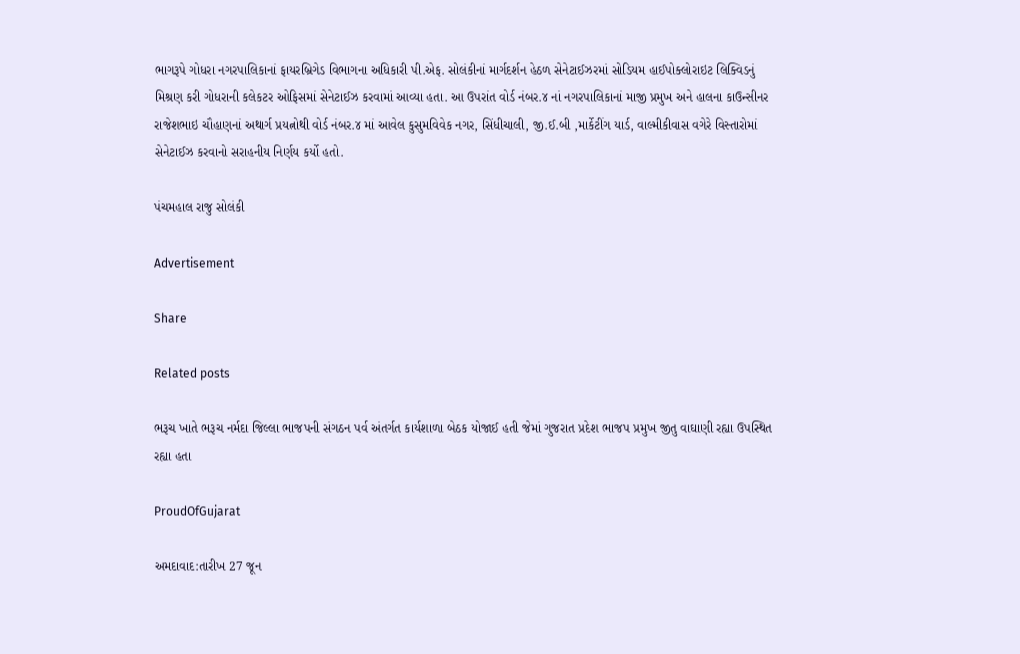ભાગરૂપે ગોધરા નગરપાલિકાનાં ફાયરબ્રિગેડ વિભાગના અધિકારી પી.એફ. સોલંકીનાં માર્ગદર્શન હેઠળ સેનેટાઈઝરમાં સોડિયમ હાઈપોક્લોરાઇટ લિક્વિડનું મિશ્રણ કરી ગોધરાની કલેકટર ઓફિસમાં સેનેટાઈઝ કરવામાં આવ્યા હતા. આ ઉપરાંત વોર્ડ નંબર.૪ નાં નગરપાલિકાનાં માજી પ્રમુખ અને હાલના કાઉન્સીનર રાજેશભાઇ ચૌહાણનાં અથાર્ગ પ્રયત્નોથી વોર્ડ નંબર.૪ માં આવેલ કુસુમવિવેક નગર, સિંધીચાલી, જી.ઈ.બી ,માર્કેટીંગ યાર્ડ, વાલ્મીકીવાસ વગેરે વિસ્તારોમાં સેનેટાઈઝ કરવાનો સરાહનીય નિર્ણય કર્યો હતો.

પંચમહાલ રાજુ સોલંકી

Advertisement

Share

Related posts

ભરૂચ ખાતે ભરૂચ નર્મદા જિલ્લા ભાજપની સંગઠન પર્વ અંતર્ગત કાર્યશાળા બેઠક યોજાઈ હતી જેમાં ગુજરાત પ્રદેશ ભાજપ પ્રમુખ જીતુ વાઘાણી રહ્યા ઉપસ્થિત રહ્યા હતા

ProudOfGujarat

અમદાવાદ:તારીખ 27 જૂન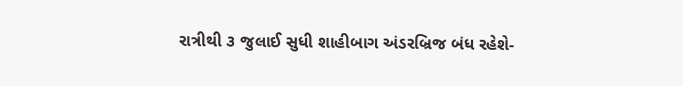રાત્રીથી ૩ જુલાઈ સુધી શાહીબાગ અંડરબ્રિજ બંધ રહેશે-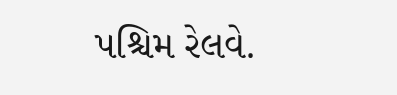પશ્ચિમ રેલવે.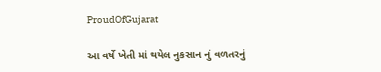ProudOfGujarat

આ વર્ષે ખેતી માં થયેલ નુકસાન નું વળતરનું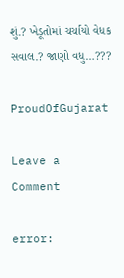શું.? ખેડૂતોમાં ચર્ચાયો વેધક સવાલ.? જાણો વધુ…???

ProudOfGujarat

Leave a Comment

error: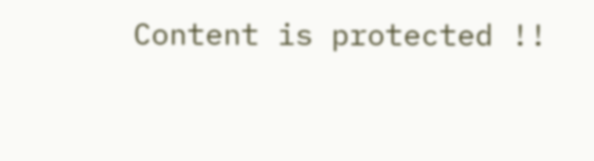Content is protected !!